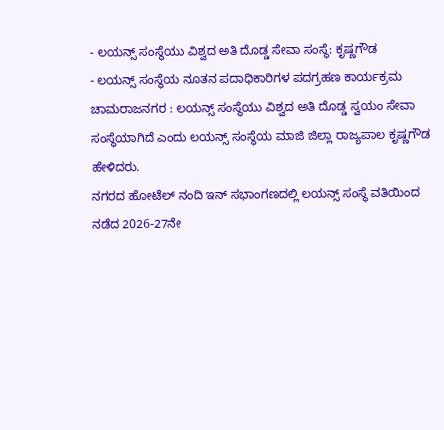- ಲಯನ್ಸ್ ಸಂಸ್ಥೆಯು ವಿಶ್ವದ ಅತಿ ದೊಡ್ಡ ಸೇವಾ ಸಂಸ್ಥೆ: ಕೃಷ್ಣಗೌಡ
- ಲಯನ್ಸ್ ಸಂಸ್ಥೆಯ ನೂತನ ಪದಾಧಿಕಾರಿಗಳ ಪದಗ್ರಹಣ ಕಾರ್ಯಕ್ರಮ
ಚಾಮರಾಜನಗರ : ಲಯನ್ಸ್ ಸಂಸ್ಥೆಯು ವಿಶ್ವದ ಅತಿ ದೊಡ್ಡ ಸ್ವಯಂ ಸೇವಾ ಸಂಸ್ಥೆಯಾಗಿದೆ ಎಂದು ಲಯನ್ಸ್ ಸಂಸ್ಥೆಯ ಮಾಜಿ ಜಿಲ್ಲಾ ರಾಜ್ಯಪಾಲ ಕೃಷ್ಣಗೌಡ ಹೇಳಿದರು.
ನಗರದ ಹೋಟೆಲ್ ನಂದಿ ಇನ್ ಸಭಾಂಗಣದಲ್ಲಿ ಲಯನ್ಸ್ ಸಂಸ್ಥೆ ವತಿಯಿಂದ ನಡೆದ 2026-27ನೇ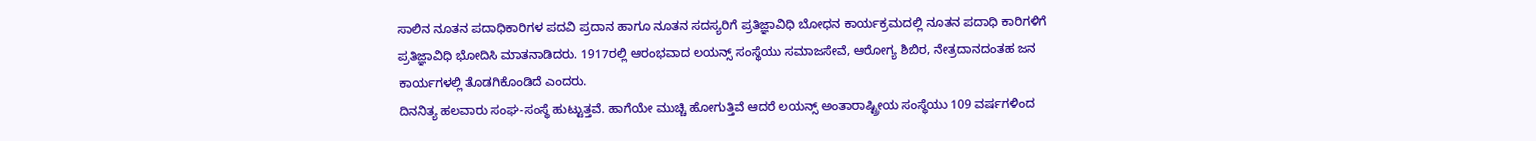ಸಾಲಿನ ನೂತನ ಪದಾಧಿಕಾರಿಗಳ ಪದವಿ ಪ್ರದಾನ ಹಾಗೂ ನೂತನ ಸದಸ್ಯರಿಗೆ ಪ್ರತಿಜ್ಞಾವಿಧಿ ಬೋಧನ ಕಾರ್ಯಕ್ರಮದಲ್ಲಿ ನೂತನ ಪದಾಧಿ ಕಾರಿಗಳಿಗೆ ಪ್ರತಿಜ್ಞಾವಿಧಿ ಭೋದಿಸಿ ಮಾತನಾಡಿದರು. 1917ರಲ್ಲಿ ಆರಂಭವಾದ ಲಯನ್ಸ್ ಸಂಸ್ಥೆಯು ಸಮಾಜಸೇವೆ, ಆರೋಗ್ಯ ಶಿಬಿರ, ನೇತ್ರದಾನದಂತಹ ಜನ ಕಾರ್ಯಗಳಲ್ಲಿ ತೊಡಗಿಕೊಂಡಿದೆ ಎಂದರು.
ದಿನನಿತ್ಯ ಹಲವಾರು ಸಂಘ-ಸಂಸ್ಥೆ ಹುಟ್ಟುತ್ತವೆ. ಹಾಗೆಯೇ ಮುಚ್ಚಿ ಹೋಗುತ್ತಿವೆ ಆದರೆ ಲಯನ್ಸ್ ಅಂತಾರಾಷ್ಟ್ರೀಯ ಸಂಸ್ಥೆಯು 109 ವರ್ಷಗಳಿಂದ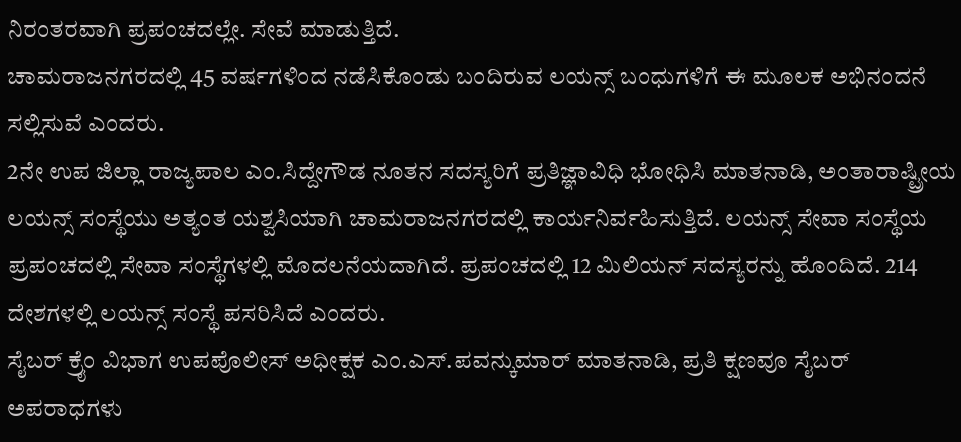ನಿರಂತರವಾಗಿ ಪ್ರಪಂಚದಲ್ಲೇ. ಸೇವೆ ಮಾಡುತ್ತಿದೆ.
ಚಾಮರಾಜನಗರದಲ್ಲಿ 45 ವರ್ಷಗಳಿಂದ ನಡೆಸಿಕೊಂಡು ಬಂದಿರುವ ಲಯನ್ಸ್ ಬಂಧುಗಳಿಗೆ ಈ ಮೂಲಕ ಅಭಿನಂದನೆ ಸಲ್ಲಿಸುವೆ ಎಂದರು.
2ನೇ ಉಪ ಜಿಲ್ಲಾ ರಾಜ್ಯಪಾಲ ಎಂ.ಸಿದ್ದೇಗೌಡ ನೂತನ ಸದಸ್ಯರಿಗೆ ಪ್ರತಿಜ್ಞಾವಿಧಿ ಭೋಧಿಸಿ ಮಾತನಾಡಿ, ಅಂತಾರಾಷ್ಟ್ರೀಯ ಲಯನ್ಸ್ ಸಂಸ್ಥೆಯು ಅತ್ಯಂತ ಯಶ್ವಸಿಯಾಗಿ ಚಾಮರಾಜನಗರದಲ್ಲಿ ಕಾರ್ಯನಿರ್ವಹಿಸುತ್ತಿದೆ. ಲಯನ್ಸ್ ಸೇವಾ ಸಂಸ್ಥೆಯ ಪ್ರಪಂಚದಲ್ಲಿ ಸೇವಾ ಸಂಸ್ಥೆಗಳಲ್ಲಿ ಮೊದಲನೆಯದಾಗಿದೆ. ಪ್ರಪಂಚದಲ್ಲಿ 12 ಮಿಲಿಯನ್ ಸದಸ್ಯರನ್ನು ಹೊಂದಿದೆ. 214 ದೇಶಗಳಲ್ಲಿ ಲಯನ್ಸ್ ಸಂಸ್ಥೆ ಪಸರಿಸಿದೆ ಎಂದರು.
ಸೈಬರ್ ಕ್ರೈಂ ವಿಭಾಗ ಉಪಪೊಲೀಸ್ ಅಧೀಕ್ಷಕ ಎಂ.ಎಸ್.ಪವನ್ಕುಮಾರ್ ಮಾತನಾಡಿ, ಪ್ರತಿ ಕ್ಷಣವೂ ಸೈಬರ್ ಅಪರಾಧಗಳು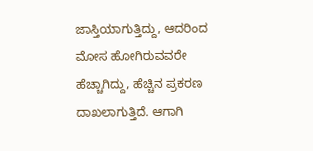ಜಾಸ್ತಿಯಾಗುತ್ತಿದ್ದು, ಆದರಿಂದ ಮೋಸ ಹೋಗಿರುವವರೇ ಹೆಚ್ಚಾಗಿದ್ದು, ಹೆಚ್ಚಿನ ಪ್ರಕರಣ ದಾಖಲಾಗುತ್ತಿದೆ. ಆಗಾಗಿ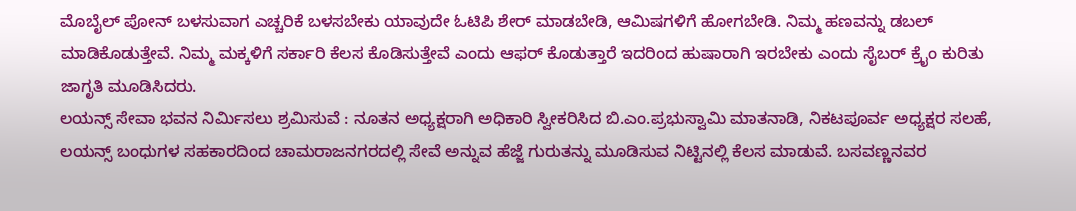ಮೊಬೈಲ್ ಪೋನ್ ಬಳಸುವಾಗ ಎಚ್ಚರಿಕೆ ಬಳಸಬೇಕು ಯಾವುದೇ ಓಟಿಪಿ ಶೇರ್ ಮಾಡಬೇಡಿ, ಆಮಿಷಗಳಿಗೆ ಹೋಗಬೇಡಿ. ನಿಮ್ಮ ಹಣವನ್ನು ಡಬಲ್ ಮಾಡಿಕೊಡುತ್ತೇವೆ. ನಿಮ್ಮ ಮಕ್ಕಳಿಗೆ ಸರ್ಕಾರಿ ಕೆಲಸ ಕೊಡಿಸುತ್ತೇವೆ ಎಂದು ಆಫರ್ ಕೊಡುತ್ತಾರೆ ಇದರಿಂದ ಹುಷಾರಾಗಿ ಇರಬೇಕು ಎಂದು ಸೈಬರ್ ಕ್ರೈಂ ಕುರಿತು ಜಾಗೃತಿ ಮೂಡಿಸಿದರು.
ಲಯನ್ಸ್ ಸೇವಾ ಭವನ ನಿರ್ಮಿಸಲು ಶ್ರಮಿಸುವೆ : ನೂತನ ಅಧ್ಯಕ್ಷರಾಗಿ ಅಧಿಕಾರಿ ಸ್ವೀಕರಿಸಿದ ಬಿ.ಎಂ.ಪ್ರಭುಸ್ವಾಮಿ ಮಾತನಾಡಿ, ನಿಕಟಪೂರ್ವ ಅಧ್ಯಕ್ಷರ ಸಲಹೆ, ಲಯನ್ಸ್ ಬಂಧುಗಳ ಸಹಕಾರದಿಂದ ಚಾಮರಾಜನಗರದಲ್ಲಿ ಸೇವೆ ಅನ್ನುವ ಹೆಜ್ಜೆ ಗುರುತನ್ನು ಮೂಡಿಸುವ ನಿಟ್ಟಿನಲ್ಲಿ ಕೆಲಸ ಮಾಡುವೆ. ಬಸವಣ್ಣನವರ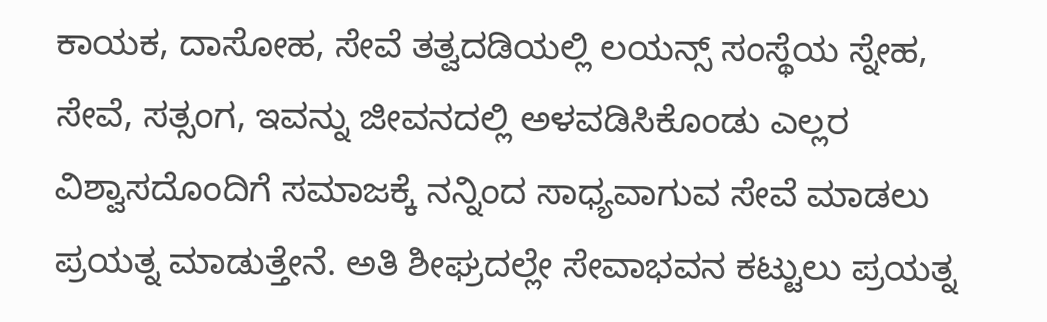ಕಾಯಕ, ದಾಸೋಹ, ಸೇವೆ ತತ್ವದಡಿಯಲ್ಲಿ ಲಯನ್ಸ್ ಸಂಸ್ಥೆಯ ಸ್ನೇಹ, ಸೇವೆ, ಸತ್ಸಂಗ, ಇವನ್ನು ಜೀವನದಲ್ಲಿ ಅಳವಡಿಸಿಕೊಂಡು ಎಲ್ಲರ ವಿಶ್ವಾಸದೊಂದಿಗೆ ಸಮಾಜಕ್ಕೆ ನನ್ನಿಂದ ಸಾಧ್ಯವಾಗುವ ಸೇವೆ ಮಾಡಲು ಪ್ರಯತ್ನ ಮಾಡುತ್ತೇನೆ. ಅತಿ ಶೀಘ್ರದಲ್ಲೇ ಸೇವಾಭವನ ಕಟ್ಟುಲು ಪ್ರಯತ್ನ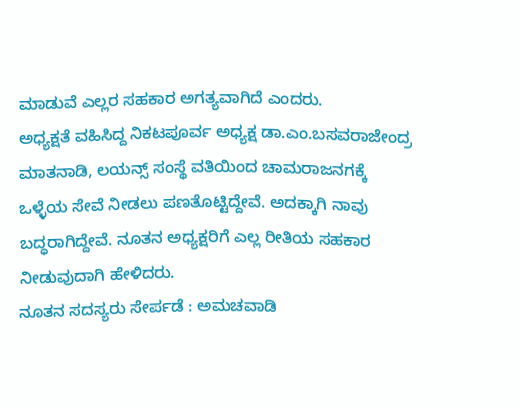ಮಾಡುವೆ ಎಲ್ಲರ ಸಹಕಾರ ಅಗತ್ಯವಾಗಿದೆ ಎಂದರು.
ಅಧ್ಯಕ್ಷತೆ ವಹಿಸಿದ್ದ ನಿಕಟಪೂರ್ವ ಅಧ್ಯಕ್ಷ ಡಾ.ಎಂ.ಬಸವರಾಜೇಂದ್ರ ಮಾತನಾಡಿ, ಲಯನ್ಸ್ ಸಂಸ್ಥೆ ವತಿಯಿಂದ ಚಾಮರಾಜನಗಕ್ಕೆ ಒಳ್ಳೆಯ ಸೇವೆ ನೀಡಲು ಪಣತೊಟ್ಟಿದ್ದೇವೆ. ಅದಕ್ಕಾಗಿ ನಾವು ಬದ್ಧರಾಗಿದ್ದೇವೆ. ನೂತನ ಅಧ್ಯಕ್ಷರಿಗೆ ಎಲ್ಲ ರೀತಿಯ ಸಹಕಾರ ನೀಡುವುದಾಗಿ ಹೇಳಿದರು.
ನೂತನ ಸದಸ್ಯರು ಸೇರ್ಪಡೆ : ಅಮಚವಾಡಿ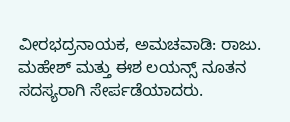ವೀರಭದ್ರನಾಯಕ, ಅಮಚವಾಡಿ: ರಾಜು. ಮಹೇಶ್ ಮತ್ತು ಈಶ ಲಯನ್ಸ್ ನೂತನ ಸದಸ್ಯರಾಗಿ ಸೇರ್ಪಡೆಯಾದರು.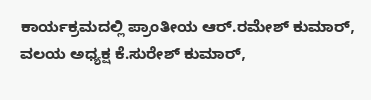ಕಾರ್ಯಕ್ರಮದಲ್ಲಿ ಪ್ರಾಂತೀಯ ಆರ್.ರಮೇಶ್ ಕುಮಾರ್, ವಲಯ ಅಧ್ಯಕ್ಷ ಕೆ.ಸುರೇಶ್ ಕುಮಾರ್,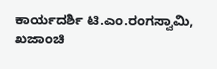ಕಾರ್ಯದರ್ಶಿ ಟಿ.ಎಂ.ರಂಗಸ್ವಾಮಿ, ಖಜಾಂಚಿ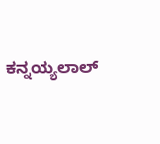ಕನ್ನಯ್ಯಲಾಲ್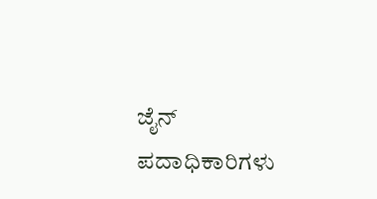ಜೈನ್ ಪದಾಧಿಕಾರಿಗಳು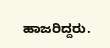ಹಾಜರಿದ್ದರು.